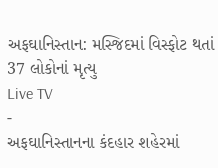અફઘાનિસ્તાન: મસ્જિદમાં વિસ્ફોટ થતાં 37 લોકોનાં મૃત્યુ
Live TV
-
અફઘાનિસ્તાનના કંદહાર શહેરમાં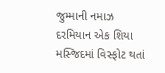જુમ્માની નમાઝ દરમિયાન એક શિયા મસ્જિદમાં વિસ્ફોટ થતાં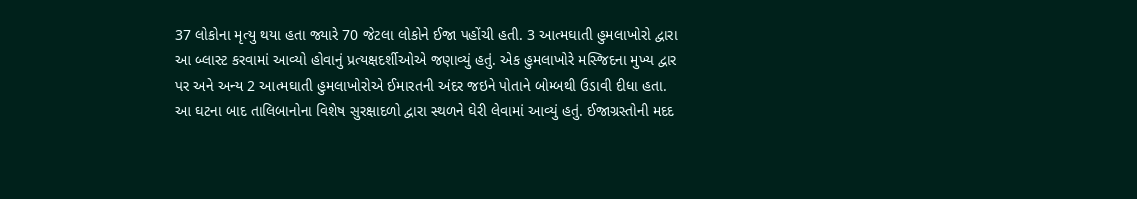37 લોકોના મૃત્યુ થયા હતા જ્યારે 70 જેટલા લોકોને ઈજા પહોંચી હતી. 3 આત્મઘાતી હુમલાખોરો દ્વારા આ બ્લાસ્ટ કરવામાં આવ્યો હોવાનું પ્રત્યક્ષદર્શીઓએ જણાવ્યું હતું. એક હુમલાખોરે મસ્જિદના મુખ્ય દ્વાર પર અને અન્ય 2 આત્મઘાતી હુમલાખોરોએ ઈમારતની અંદર જઇને પોતાને બોમ્બથી ઉડાવી દીધા હતા. આ ઘટના બાદ તાલિબાનોના વિશેષ સુરક્ષાદળો દ્વારા સ્થળને ઘેરી લેવામાં આવ્યું હતું. ઈજાગ્રસ્તોની મદદ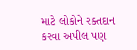માટે લોકોને રક્તદાન કરવા અપીલ પણ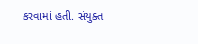કરવામાં હતી. સંયુક્ત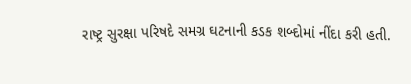રાષ્ટ્ર સુરક્ષા પરિષદે સમગ્ર ઘટનાની કડક શબ્દોમાં નીંદા કરી હતી.